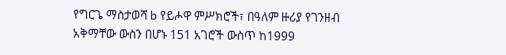የግርጌ ማስታወሻ b የይሖዋ ምሥክሮች፣ በዓለም ዙሪያ የገንዘብ አቅማቸው ውስን በሆኑ 151 አገሮች ውስጥ ከ1999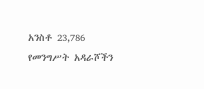አንስቶ 23,786 የመንግሥት አዳራሾችን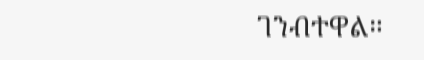ገንብተዋል።